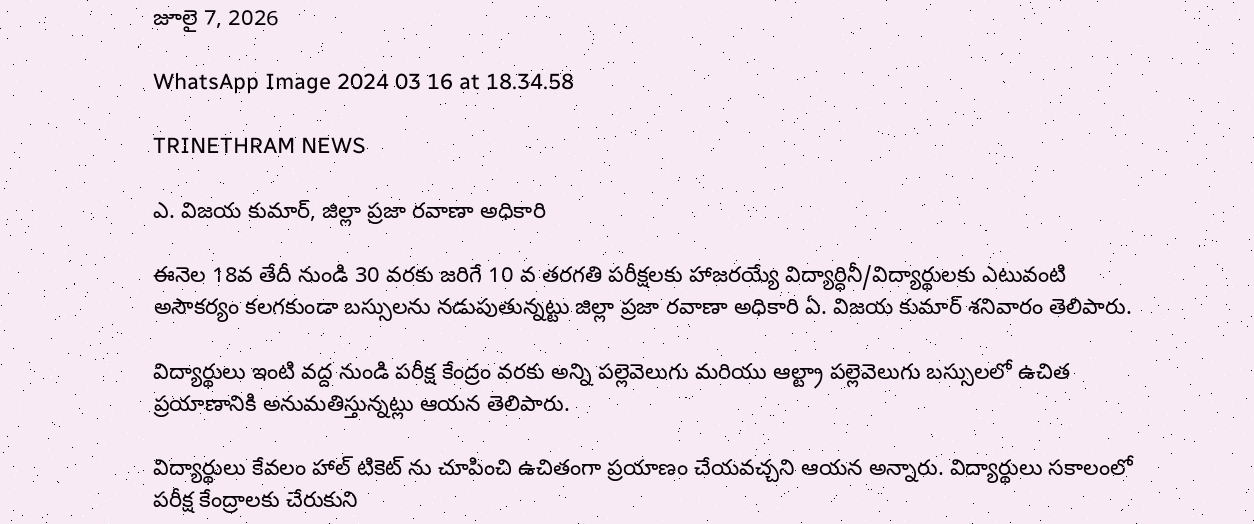జూలై 7, 2026

WhatsApp Image 2024 03 16 at 18.34.58

TRINETHRAM NEWS

ఎ. విజయ కుమార్, జిల్లా ప్రజా రవాణా అధికారి

ఈనెల 18వ తేదీ నుండి 30 వరకు జరిగే 10 వ తరగతి పరీక్షలకు హాజరయ్యే విద్యార్ధినీ/విద్యార్థులకు ఎటువంటి అసౌకర్యం కలగకుండా బస్సులను నడుపుతున్నట్టు జిల్లా ప్రజా రవాణా అధికారి ఏ. విజయ కుమార్ శనివారం తెలిపారు.

విద్యార్థులు ఇంటి వద్ద నుండి పరీక్ష కేంద్రం వరకు అన్ని పల్లెవెలుగు మరియు ఆల్ట్రా పల్లెవెలుగు బస్సులలో ఉచిత ప్రయాణానికి అనుమతిస్తున్నట్లు ఆయన తెలిపారు.

విద్యార్థులు కేవలం హాల్ టికెట్ ను చూపించి ఉచితంగా ప్రయాణం చేయవచ్చని ఆయన అన్నారు. విద్యార్థులు సకాలంలో పరీక్ష కేంద్రాలకు చేరుకుని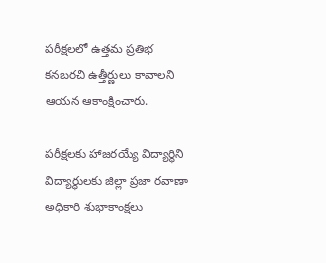పరీక్షలలో ఉత్తమ ప్రతిభ కనబరచి ఉత్తీర్ణులు కావాలని ఆయన ఆకాంక్షించారు.

పరీక్షలకు హాజరయ్యే విద్యార్థిని విద్యార్థులకు జిల్లా ప్రజా రవాణా అధికారి శుభాకాంక్షలు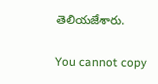తెలియజేశారు.

You cannot copy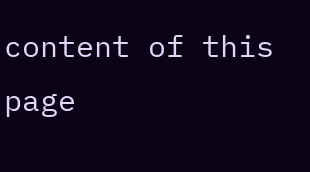content of this page